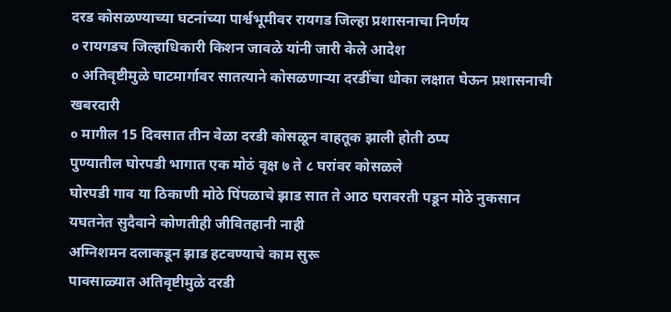दरड कोसळण्याच्या घटनांच्या पार्श्वभूमीवर रायगड जिल्हा प्रशासनाचा निर्णय
० रायगडच जिल्हाधिकारी किशन जावळे यांनी जारी केले आदेश
० अतिवृष्टीमुळे घाटमार्गावर सातत्याने कोसळणाऱ्या दरडींचा धोका लक्षात घेऊन प्रशासनाची खबरदारी
० मागील 15 दिवसात तीन वेळा दरडी कोसळून वाहतूक झाली होती ठप्प
पुण्यातील घोरपडी भागात एक मोठं वृक्ष ७ ते ८ घरांवर कोसळले
घोरपडी गाव या ठिकाणी मोठे पिंपळाचे झाड सात ते आठ घरावरती पडून मोठे नुकसान
यघतनेत सुदैवाने कोणतीही जीवितहानी नाही
अग्निशमन दलाकडून झाड हटवण्याचे काम सुरू
पावसाळ्यात अतिवृष्टीमुळे दरडी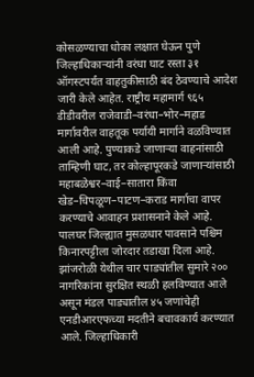कोसळण्याचा धोका लक्षात घेऊन पुणे जिल्हाधिकाऱ्यांनी वरंधा घाट रस्ता ३१ ऑगस्टपर्यंत वाहतुकीसाठी बंद ठेवण्याचे आदेश जारी केले आहेत. राष्ट्रीय महामार्ग ९६५ डीडीवरील राजेवाडी–वरंधा–भोर–महाड मार्गावरील वाहतूक पर्यायी मार्गाने वळविण्यात आली आहे. पुण्याकडे जाणाऱ्या वाहनांसाठी ताम्हिणी घाट, तर कोल्हापूरकडे जाणाऱ्यांसाठी महाबळेश्वर–वाई–सातारा किंवा खेड–चिपळूण–पाटण–कराड मार्गाचा वापर करण्याचे आवाहन प्रशासनाने केले आहे.
पालघर जिल्ह्यात मुसळधार पावसाने पश्चिम किनारपट्टीला जोरदार तडाखा दिला आहे. झांजरोळी येथील चार पाड्यांतील सुमारे २०० नागरिकांना सुरक्षित स्थळी हलविण्यात आले असून मंडल पाड्यातील ४५ जणांचेही एनडीआरएफच्या मदतीने बचावकार्य करण्यात आले. जिल्हाधिकारी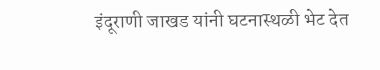इंदूराणी जाखड यांनी घटनास्थळी भेट देत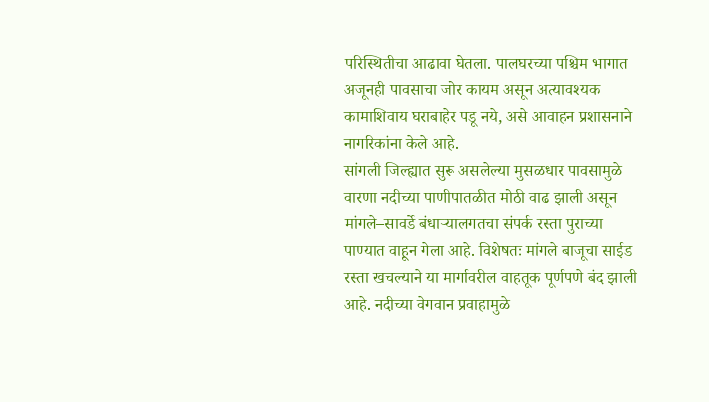परिस्थितीचा आढावा घेतला. पालघरच्या पश्चिम भागात अजूनही पावसाचा जोर कायम असून अत्यावश्यक कामाशिवाय घराबाहेर पडू नये, असे आवाहन प्रशासनाने नागरिकांना केले आहे.
सांगली जिल्ह्यात सुरू असलेल्या मुसळधार पावसामुळे वारणा नदीच्या पाणीपातळीत मोठी वाढ झाली असून मांगले–सावर्डे बंधाऱ्यालगतचा संपर्क रस्ता पुराच्या पाण्यात वाहून गेला आहे. विशेषतः मांगले बाजूचा साईड रस्ता खचल्याने या मार्गावरील वाहतूक पूर्णपणे बंद झाली आहे. नदीच्या वेगवान प्रवाहामुळे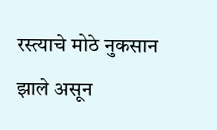रस्त्याचे मोठे नुकसान झाले असून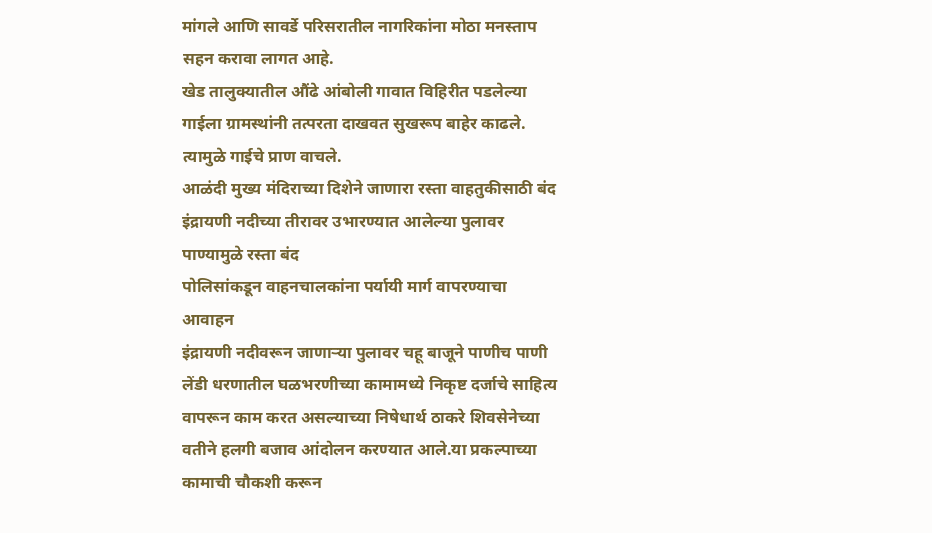मांगले आणि सावर्डे परिसरातील नागरिकांना मोठा मनस्ताप सहन करावा लागत आहे.
खेड तालुक्यातील औंढे आंबोली गावात विहिरीत पडलेल्या गाईला ग्रामस्थांनी तत्परता दाखवत सुखरूप बाहेर काढले. त्यामुळे गाईचे प्राण वाचले.
आळंदी मुख्य मंदिराच्या दिशेने जाणारा रस्ता वाहतुकीसाठी बंद
इंद्रायणी नदीच्या तीरावर उभारण्यात आलेल्या पुलावर पाण्यामुळे रस्ता बंद
पोलिसांकडून वाहनचालकांना पर्यायी मार्ग वापरण्याचा आवाहन
इंद्रायणी नदीवरून जाणाऱ्या पुलावर चहू बाजूने पाणीच पाणी
लेंडी धरणातील घळभरणीच्या कामामध्ये निकृष्ट दर्जाचे साहित्य वापरून काम करत असल्याच्या निषेधार्थ ठाकरे शिवसेनेच्या वतीने हलगी बजाव आंदोलन करण्यात आले.या प्रकल्पाच्या कामाची चौकशी करून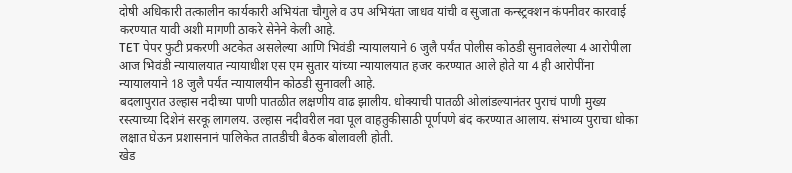दोषी अधिकारी तत्कालीन कार्यकारी अभियंता चौगुले व उप अभियंता जाधव यांची व सुजाता कन्स्ट्रक्शन कंपनीवर कारवाई करण्यात यावी अशी मागणी ठाकरे सेनेने केली आहे.
TET पेपर फुटी प्रकरणी अटकेत असलेल्या आणि भिवंडी न्यायालयाने 6 जुलै पर्यंत पोलीस कोठडी सुनावलेल्या 4 आरोपीला आज भिवंडी न्यायालयात न्यायाधीश एस एम सुतार यांच्या न्यायालयात हजर करण्यात आले होते या 4 ही आरोपींना न्यायालयाने 18 जुलै पर्यंत न्यायालयीन कोठडी सुनावली आहे.
बदलापुरात उल्हास नदीच्या पाणी पातळीत लक्षणीय वाढ झालीय. धोक्याची पातळी ओलांडल्यानंतर पुराचं पाणी मुख्य रस्त्याच्या दिशेनं सरकू लागलय. उल्हास नदीवरील नवा पूल वाहतुकीसाठी पूर्णपणे बंद करण्यात आलाय. संभाव्य पुराचा धोका लक्षात घेऊन प्रशासनानं पालिकेत तातडीची बैठक बोलावली होती.
खेड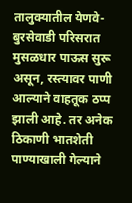तालुक्यातील येणवे-बुरसेवाडी परिसरात मुसळधार पाऊस सुरू असून, रस्त्यावर पाणी आल्याने वाहतूक ठप्प झाली आहे. तर अनेक ठिकाणी भातशेती पाण्याखाली गेल्याने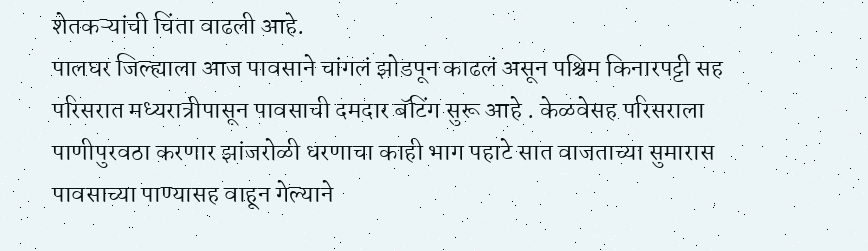शेतकऱ्यांची चिंता वाढली आहे.
पालघर जिल्ह्याला आज पावसाने चांगलं झोडपून काढलं असून पश्चिम किनारपट्टी सह परिसरात मध्यरात्रीपासून पावसाची दमदार बॅटिंग सुरू आहे . केळवेसह परिसराला पाणीपुरवठा करणार झांजरोळी धरणाचा काही भाग पहाटे सात वाजताच्या सुमारास पावसाच्या पाण्यासह वाहून गेल्याने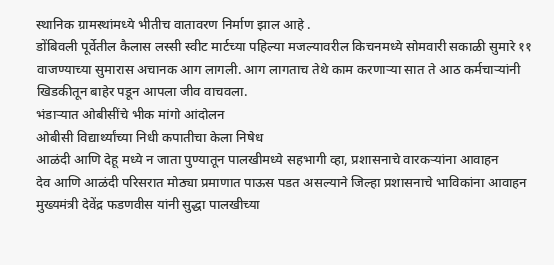स्थानिक ग्रामस्थांमध्ये भीतीच वातावरण निर्माण झाल आहे .
डोंबिवली पूर्वेतील कैलास लस्सी स्वीट मार्टच्या पहिल्या मजल्यावरील किचनमध्ये सोमवारी सकाळी सुमारे ११ वाजण्याच्या सुमारास अचानक आग लागली. आग लागताच तेथे काम करणाऱ्या सात ते आठ कर्मचाऱ्यांनी खिडकीतून बाहेर पडून आपला जीव वाचवला.
भंडाऱ्यात ओबीसींचे भीक मांगो आंदोलन
ओबीसी विद्यार्थ्यांच्या निधी कपातीचा केला निषेध
आळंदी आणि देहू मध्ये न जाता पुण्यातून पालखीमध्ये सहभागी व्हा, प्रशासनाचे वारकऱ्यांना आवाहन
देव आणि आळंदी परिसरात मोठ्या प्रमाणात पाऊस पडत असल्याने जिल्हा प्रशासनाचे भाविकांना आवाहन
मुख्यमंत्री देवेंद्र फडणवीस यांनी सुद्धा पालखीच्या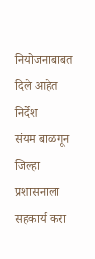नियोजनाबाबत दिले आहेत निर्देश
संयम बाळगून जिल्हा प्रशासनाला सहकार्य करा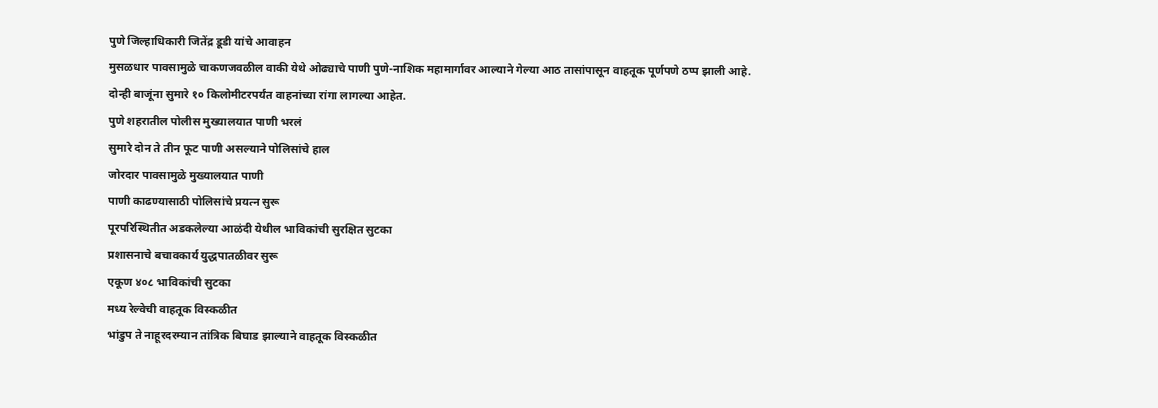पुणे जिल्हाधिकारी जितेंद्र डूडी यांचे आवाहन
मुसळधार पावसामुळे चाकणजवळील वाकी येथे ओढ्याचे पाणी पुणे-नाशिक महामार्गावर आल्याने गेल्या आठ तासांपासून वाहतूक पूर्णपणे ठप्प झाली आहे.
दोन्ही बाजूंना सुमारे १० किलोमीटरपर्यंत वाहनांच्या रांगा लागल्या आहेत.
पुणे शहरातील पोलीस मुख्यालयात पाणी भरलं
सुमारे दोन ते तीन फूट पाणी असल्याने पोलिसांचे हाल
जोरदार पावसामुळे मुख्यालयात पाणी
पाणी काढण्यासाठी पोलिसांचे प्रयत्न सुरू
पूरपरिस्थितीत अडकलेल्या आळंदी येथील भाविकांची सुरक्षित सुटका
प्रशासनाचे बचावकार्य युद्धपातळीवर सुरू
एकूण ४०८ भाविकांची सुटका
मध्य रेल्वेची वाहतूक विस्कळीत
भांडुप ते नाहूरदरम्यान तांत्रिक बिघाड झाल्याने वाहतूक विस्कळीत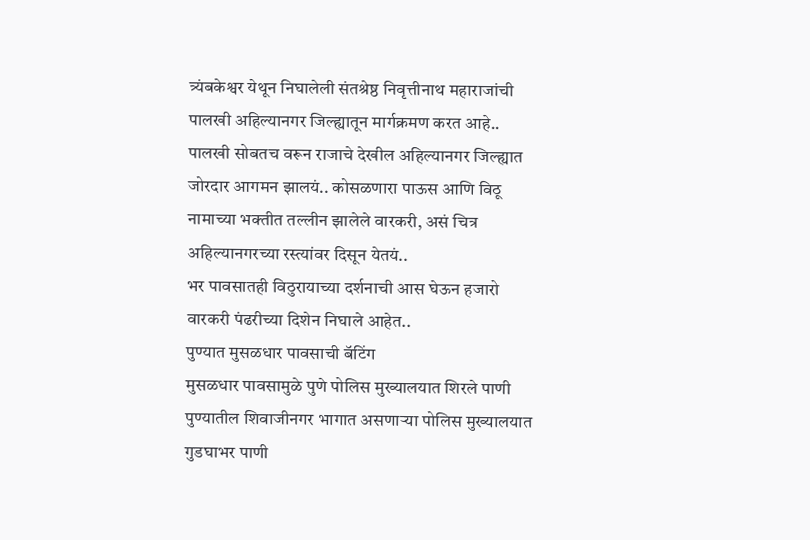त्र्यंबकेश्वर येथून निघालेली संतश्रेष्ठ निवृत्तीनाथ महाराजांची पालखी अहिल्यानगर जिल्ह्यातून मार्गक्रमण करत आहे..
पालखी सोबतच वरून राजाचे देखील अहिल्यानगर जिल्ह्यात जोरदार आगमन झालयं.. कोसळणारा पाऊस आणि विठू नामाच्या भक्तीत तल्लीन झालेले वारकरी, असं चित्र अहिल्यानगरच्या रस्त्यांवर दिसून येतयं..
भर पावसातही विठुरायाच्या दर्शनाची आस घेऊन हजारो वारकरी पंढरीच्या दिशेन निघाले आहेत..
पुण्यात मुसळधार पावसाची बॅटिंग
मुसळधार पावसामुळे पुणे पोलिस मुख्यालयात शिरले पाणी
पुण्यातील शिवाजीनगर भागात असणाऱ्या पोलिस मुख्यालयात गुडघाभर पाणी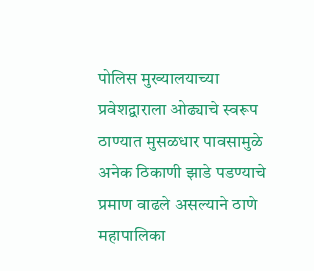पोलिस मुख्यालयाच्या प्रवेशद्वाराला ओढ्याचे स्वरूप
ठाण्यात मुसळधार पावसामुळे अनेक ठिकाणी झाडे पडण्याचे प्रमाण वाढले असल्याने ठाणे महापालिका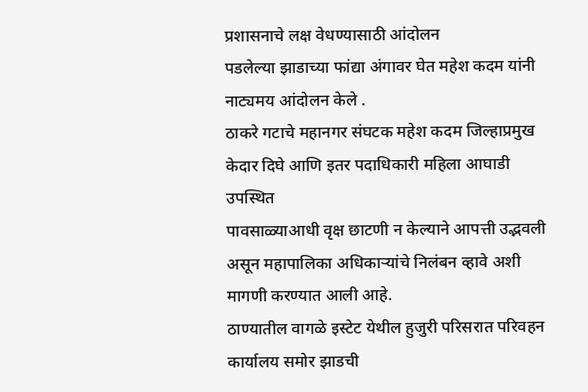प्रशासनाचे लक्ष वेधण्यासाठी आंदोलन
पडलेल्या झाडाच्या फांद्या अंगावर घेत महेश कदम यांनी नाट्यमय आंदोलन केले .
ठाकरे गटाचे महानगर संघटक महेश कदम जिल्हाप्रमुख केदार दिघे आणि इतर पदाधिकारी महिला आघाडी उपस्थित
पावसाळ्याआधी वृक्ष छाटणी न केल्याने आपत्ती उद्भवली असून महापालिका अधिकाऱ्यांचे निलंबन व्हावे अशी मागणी करण्यात आली आहे.
ठाण्यातील वागळे इस्टेट येथील हुजुरी परिसरात परिवहन कार्यालय समोर झाडची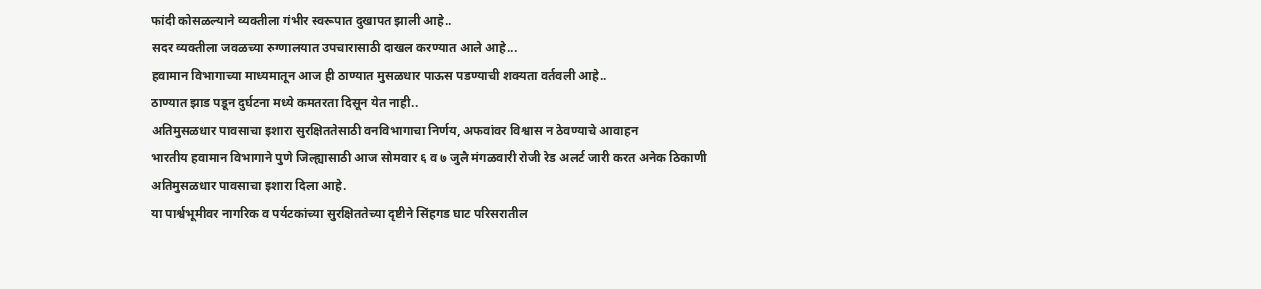फांदी कोसळल्याने व्यक्तीला गंभीर स्वरूपात दुखापत झाली आहे..
सदर व्यक्तीला जवळच्या रुग्णालयात उपचारासाठी दाखल करण्यात आले आहे...
हवामान विभागाच्या माध्यमातून आज ही ठाण्यात मुसळधार पाऊस पडण्याची शक्यता वर्तवली आहे..
ठाण्यात झाड पडून दुर्घटना मध्ये कमतरता दिसून येत नाही..
अतिमुसळधार पावसाचा इशारा सुरक्षिततेसाठी वनविभागाचा निर्णय, अफवांवर विश्वास न ठेवण्याचे आवाहन
भारतीय हवामान विभागाने पुणे जिल्ह्यासाठी आज सोमवार ६ व ७ जुलै मंगळवारी रोजी रेड अलर्ट जारी करत अनेक ठिकाणी अतिमुसळधार पावसाचा इशारा दिला आहे.
या पार्श्वभूमीवर नागरिक व पर्यटकांच्या सुरक्षिततेच्या दृष्टीने सिंहगड घाट परिसरातील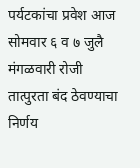पर्यटकांचा प्रवेश आज सोमवार ६ व ७ जुलै मंगळवारी रोजी तात्पुरता बंद ठेवण्याचा निर्णय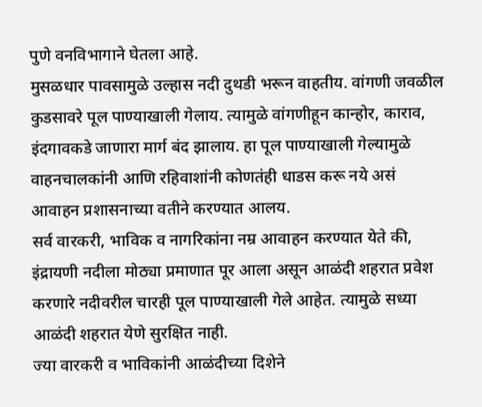पुणे वनविभागाने घेतला आहे.
मुसळधार पावसामुळे उल्हास नदी दुथडी भरून वाहतीय. वांगणी जवळील कुडसावरे पूल पाण्याखाली गेलाय. त्यामुळे वांगणीहून कान्होर, काराव, इंदगावकडे जाणारा मार्ग बंद झालाय. हा पूल पाण्याखाली गेल्यामुळे वाहनचालकांनी आणि रहिवाशांनी कोणतंही धाडस करू नये असं आवाहन प्रशासनाच्या वतीने करण्यात आलय.
सर्व वारकरी, भाविक व नागरिकांना नम्र आवाहन करण्यात येते की, इंद्रायणी नदीला मोठ्या प्रमाणात पूर आला असून आळंदी शहरात प्रवेश करणारे नदीवरील चारही पूल पाण्याखाली गेले आहेत. त्यामुळे सध्या आळंदी शहरात येणे सुरक्षित नाही.
ज्या वारकरी व भाविकांनी आळंदीच्या दिशेने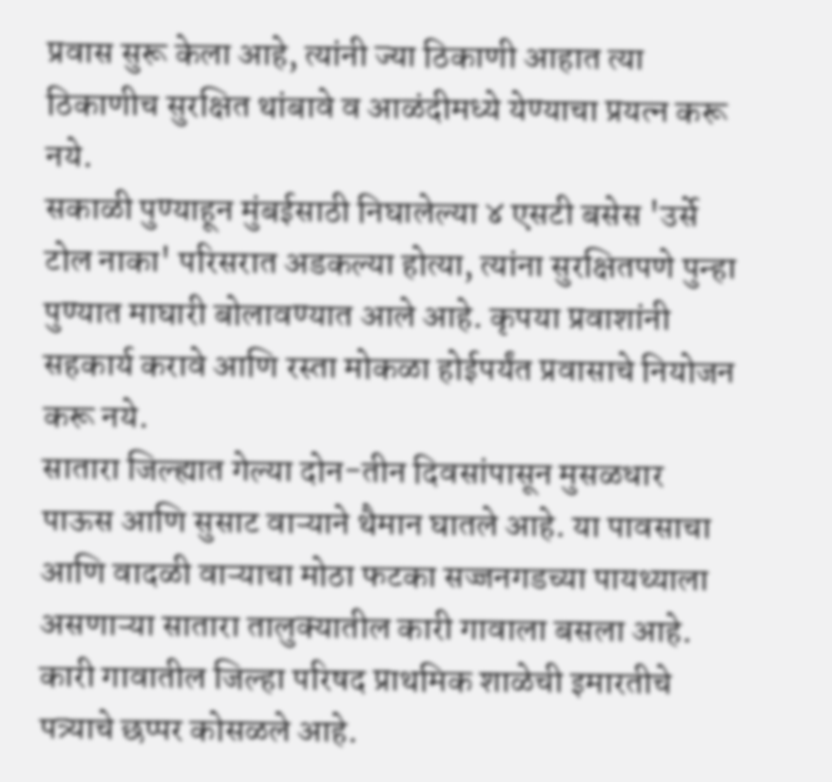प्रवास सुरू केला आहे, त्यांनी ज्या ठिकाणी आहात त्या ठिकाणीच सुरक्षित थांबावे व आळंदीमध्ये येण्याचा प्रयत्न करू नये.
सकाळी पुण्याहून मुंबईसाठी निघालेल्या ४ एसटी बसेस 'उर्से टोल नाका' परिसरात अडकल्या होत्या, त्यांना सुरक्षितपणे पुन्हा पुण्यात माघारी बोलावण्यात आले आहे. कृपया प्रवाशांनी सहकार्य करावे आणि रस्ता मोकळा होईपर्यंत प्रवासाचे नियोजन करू नये.
सातारा जिल्ह्यात गेल्या दोन-तीन दिवसांपासून मुसळधार पाऊस आणि सुसाट वाऱ्याने थैमान घातले आहे. या पावसाचा आणि वादळी वाऱ्याचा मोठा फटका सज्जनगडच्या पायथ्याला असणाऱ्या सातारा तालुक्यातील कारी गावाला बसला आहे. कारी गावातील जिल्हा परिषद प्राथमिक शाळेची इमारतीचे पत्र्याचे छप्पर कोसळले आहे.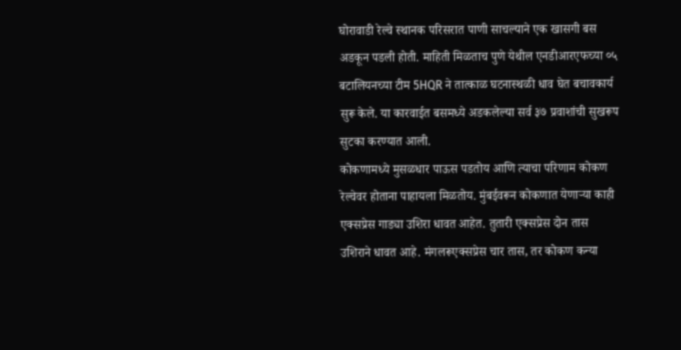घोरावाडी रेल्वे स्थानक परिसरात पाणी साचल्याने एक खासगी बस अडकून पडली होती. माहिती मिळताच पुणे येथील एनडीआरएफच्या ०५ बटालियनच्या टीम 5HQR ने तात्काळ घटनास्थळी धाव घेत बचावकार्य सुरू केले. या कारवाईत बसमध्ये अडकलेल्या सर्व ३७ प्रवाशांची सुखरूप सुटका करण्यात आली.
कोकणामध्ये मुसळधार पाऊस पडतोय आणि त्याचा परिणाम कोकण रेल्वेवर होताना पाहायला मिळतोय. मुंबईवरून कोकणात येणाऱ्या काही एक्सप्रेस गाड्या उशिरा धावत आहेत. तुतारी एक्सप्रेस दोन तास उशिराने धावत आहे. मंगलरूएक्सप्रेस चार तास, तर कोकण कन्या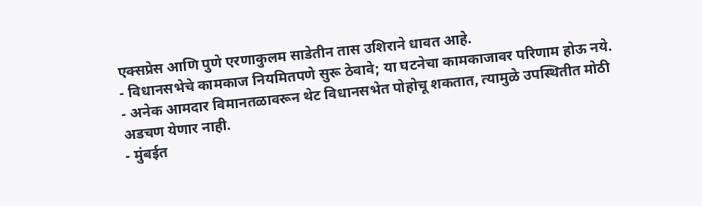एक्सप्रेस आणि पुणे एरणाकुलम साडेतीन तास उशिराने धावत आहे.
- विधानसभेचे कामकाज नियमितपणे सुरू ठेवावे; या घटनेचा कामकाजावर परिणाम होऊ नये.
- अनेक आमदार विमानतळावरून थेट विधानसभेत पोहोचू शकतात, त्यामुळे उपस्थितीत मोठी अडचण येणार नाही.
- मुंबईत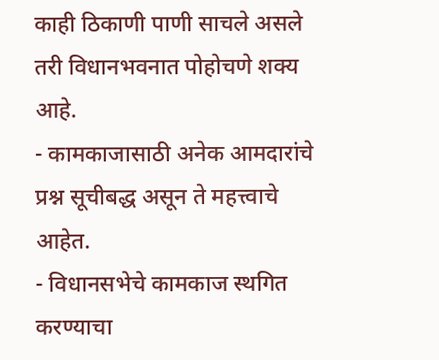काही ठिकाणी पाणी साचले असले तरी विधानभवनात पोहोचणे शक्य आहे.
- कामकाजासाठी अनेक आमदारांचे प्रश्न सूचीबद्ध असून ते महत्त्वाचे आहेत.
- विधानसभेचे कामकाज स्थगित करण्याचा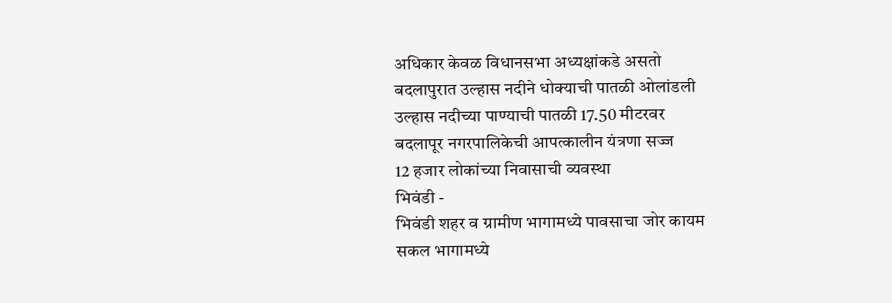अधिकार केवळ विधानसभा अध्यक्षांकडे असतो
बदलापुरात उल्हास नदीने धोक्याची पातळी ओलांडली
उल्हास नदीच्या पाण्याची पातळी 17.50 मीटरवर
बदलापूर नगरपालिकेची आपत्कालीन यंत्रणा सज्ज
12 हजार लोकांच्या निवासाची व्यवस्था
भिवंडी -
भिवंडी शहर व ग्रामीण भागामध्ये पावसाचा जोर कायम
सकल भागामध्ये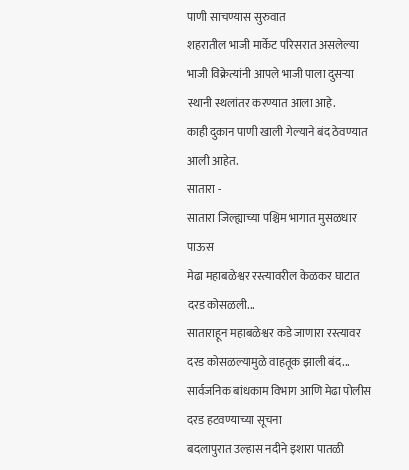पाणी साचण्यास सुरुवात
शहरातील भाजी मार्केट परिसरात असलेल्या भाजी विक्रेत्यांनी आपले भाजी पाला दुसऱ्या स्थानी स्थलांतर करण्यात आला आहे.
काही दुकान पाणी खाली गेल्याने बंद ठेवण्यात आली आहेत.
सातारा -
सातारा जिल्ह्याच्या पश्चिम भागात मुसळधार पाऊस
मेढा महाबळेश्वर रस्त्यावरील केळकर घाटात दरड कोसळली...
साताराहून महाबळेश्वर कडे जाणारा रस्त्यावर दरड कोसळल्यामुळे वाहतूक झाली बंद...
सार्वजनिक बांधकाम विभाग आणि मेढा पोलीस दरड हटवण्याच्या सूचना
बदलापुरात उल्हास नदीने इशारा पातळी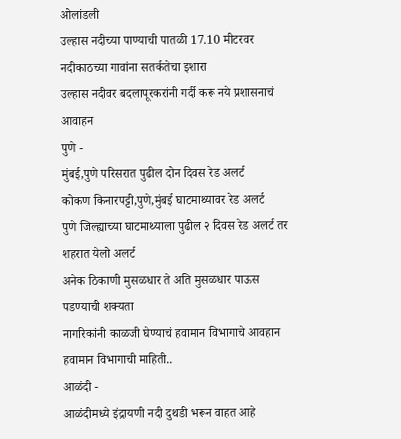ओलांडली
उल्हास नदीच्या पाण्याची पातळी 17.10 मीटरवर
नदीकाठच्या गावांना सतर्कतेचा इशारा
उल्हास नदीवर बदलापूरकरांनी गर्दी करू नये प्रशासनाचं आवाहन
पुणे -
मुंबई,पुणे परिसरात पुढील दोन दिवस रेड अलर्ट
कोकण किनारपट्टी,पुणे,मुंबई घाटमाथ्यावर रेड अलर्ट
पुणे जिल्ह्याच्या घाटमाथ्याला पुढील २ दिवस रेड अलर्ट तर शहरात येलो अलर्ट
अनेक ठिकाणी मुसळधार ते अति मुसळधार पाऊस पडण्याची शक्यता
नागरिकांनी काळजी घेण्याचं हवामान विभागाचे आवहान
हवामान विभागाची माहिती..
आळंदी -
आळंदीमध्ये इंद्रायणी नदी दुथडी भरून वाहत आहे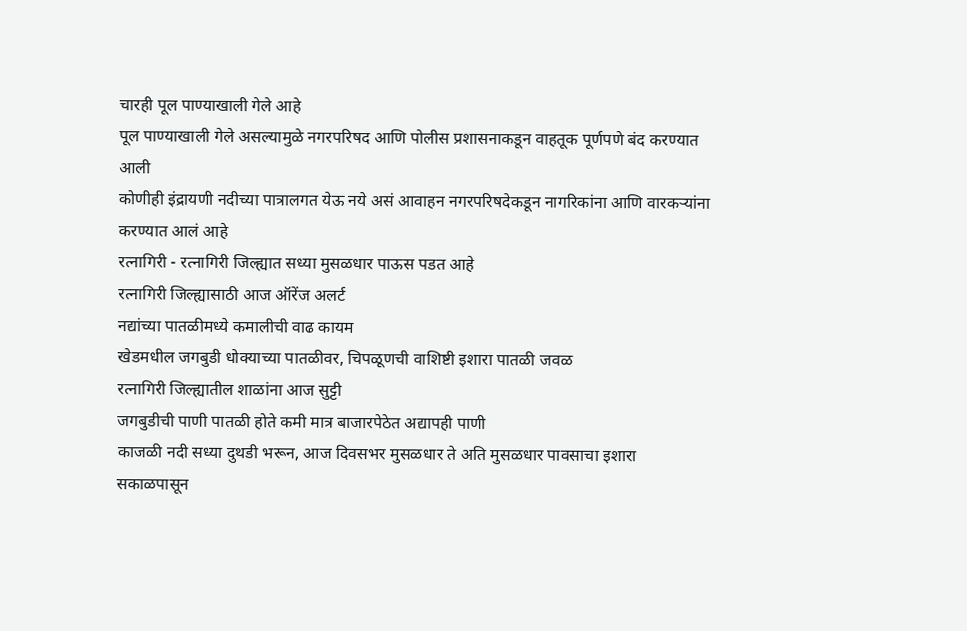चारही पूल पाण्याखाली गेले आहे
पूल पाण्याखाली गेले असल्यामुळे नगरपरिषद आणि पोलीस प्रशासनाकडून वाहतूक पूर्णपणे बंद करण्यात आली
कोणीही इंद्रायणी नदीच्या पात्रालगत येऊ नये असं आवाहन नगरपरिषदेकडून नागरिकांना आणि वारकऱ्यांना करण्यात आलं आहे
रत्नागिरी - रत्नागिरी जिल्ह्यात सध्या मुसळधार पाऊस पडत आहे
रत्नागिरी जिल्ह्यासाठी आज ऑरेंज अलर्ट
नद्यांच्या पातळीमध्ये कमालीची वाढ कायम
खेडमधील जगबुडी धोक्याच्या पातळीवर, चिपळूणची वाशिष्टी इशारा पातळी जवळ
रत्नागिरी जिल्ह्यातील शाळांना आज सुट्टी
जगबुडीची पाणी पातळी होते कमी मात्र बाजारपेठेत अद्यापही पाणी
काजळी नदी सध्या दुथडी भरून, आज दिवसभर मुसळधार ते अति मुसळधार पावसाचा इशारा
सकाळपासून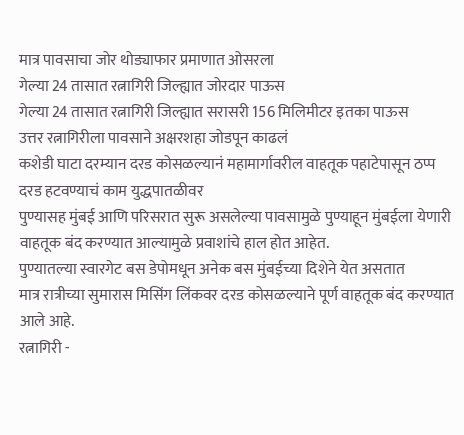मात्र पावसाचा जोर थोड्याफार प्रमाणात ओसरला
गेल्या 24 तासात रत्नागिरी जिल्ह्यात जोरदार पाऊस
गेल्या 24 तासात रत्नागिरी जिल्ह्यात सरासरी 156 मिलिमीटर इतका पाऊस
उत्तर रत्नागिरीला पावसाने अक्षरशहा जोडपून काढलं
कशेडी घाटा दरम्यान दरड कोसळल्यानं महामार्गावरील वाहतूक पहाटेपासून ठप्प
दरड हटवण्याचं काम युद्धपातळीवर
पुण्यासह मुंबई आणि परिसरात सुरू असलेल्या पावसामुळे पुण्याहून मुंबईला येणारी वाहतूक बंद करण्यात आल्यामुळे प्रवाशांचे हाल होत आहेत.
पुण्यातल्या स्वारगेट बस डेपोमधून अनेक बस मुंबईच्या दिशेने येत असतात
मात्र रात्रीच्या सुमारास मिसिंग लिंकवर दरड कोसळल्याने पूर्ण वाहतूक बंद करण्यात आले आहे.
रत्नागिरी -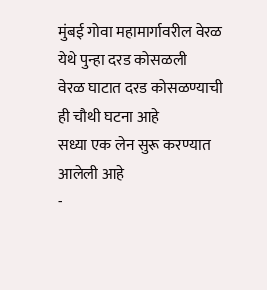मुंबई गोवा महामार्गावरील वेरळ येथे पुन्हा दरड कोसळली
वेरळ घाटात दरड कोसळण्याची ही चौथी घटना आहे
सध्या एक लेन सुरू करण्यात आलेली आहे
-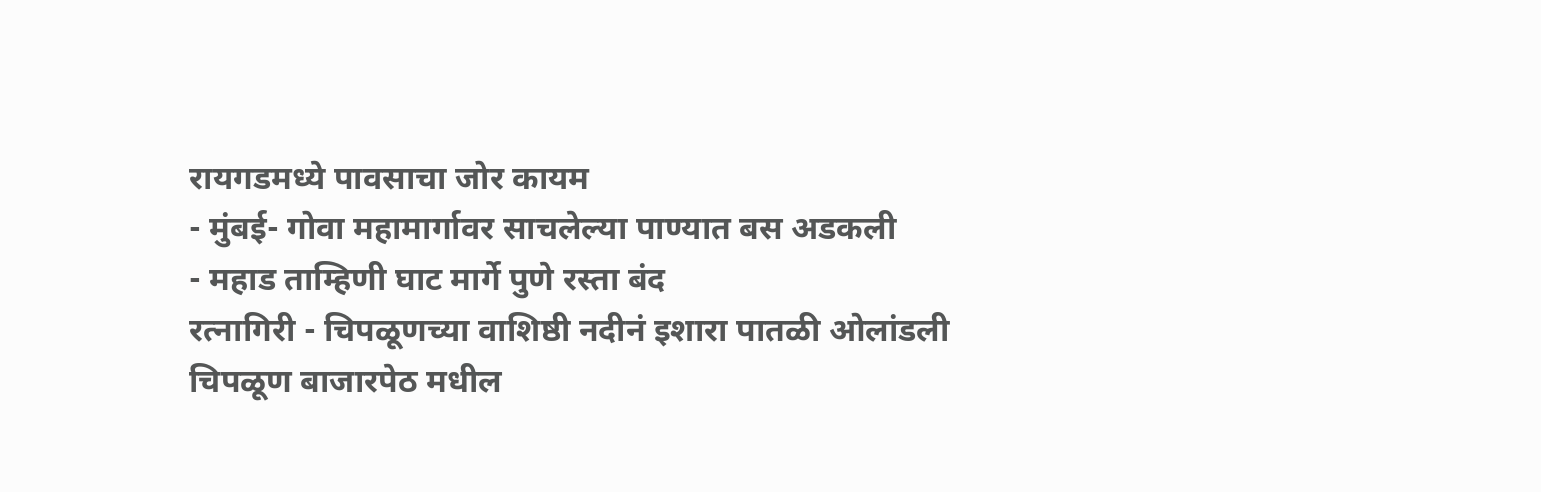रायगडमध्ये पावसाचा जोर कायम
- मुंबई- गोवा महामार्गावर साचलेल्या पाण्यात बस अडकली
- महाड ताम्हिणी घाट मार्गे पुणे रस्ता बंद
रत्नागिरी - चिपळूणच्या वाशिष्ठी नदीनं इशारा पातळी ओलांडली
चिपळूण बाजारपेठ मधील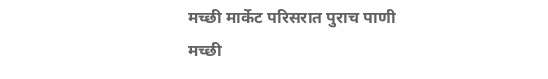मच्छी मार्केट परिसरात पुराच पाणी
मच्छी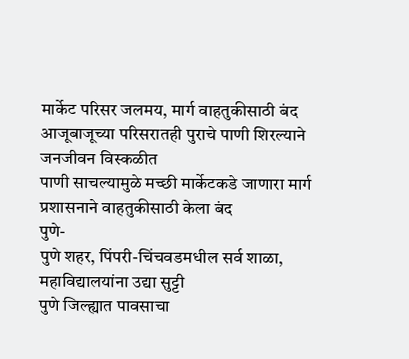मार्केट परिसर जलमय, मार्ग वाहतुकीसाठी बंद
आजूबाजूच्या परिसरातही पुराचे पाणी शिरल्याने जनजीवन विस्कळीत
पाणी साचल्यामुळे मच्छी मार्केटकडे जाणारा मार्ग प्रशासनाने वाहतुकीसाठी केला बंद
पुणे-
पुणे शहर, पिंपरी-चिंचवडमधील सर्व शाळा, महाविद्यालयांना उद्या सुट्टी
पुणे जिल्ह्यात पावसाचा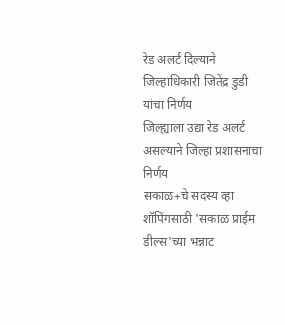रेड अलर्ट दिल्याने जिल्हाधिकारी जितेंद्र डुडी यांचा निर्णय
जिल्ह्याला उद्या रेड अलर्ट असल्याने जिल्हा प्रशासनाचा निर्णय
सकाळ+चे सदस्य व्हा
शॉपिंगसाठी 'सकाळ प्राईम डील्स'च्या भन्नाट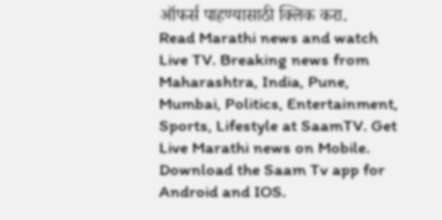ऑफर्स पाहण्यासाठी क्लिक करा.
Read Marathi news and watch Live TV. Breaking news from Maharashtra, India, Pune, Mumbai, Politics, Entertainment, Sports, Lifestyle at SaamTV. Get Live Marathi news on Mobile. Download the Saam Tv app for Android and IOS.